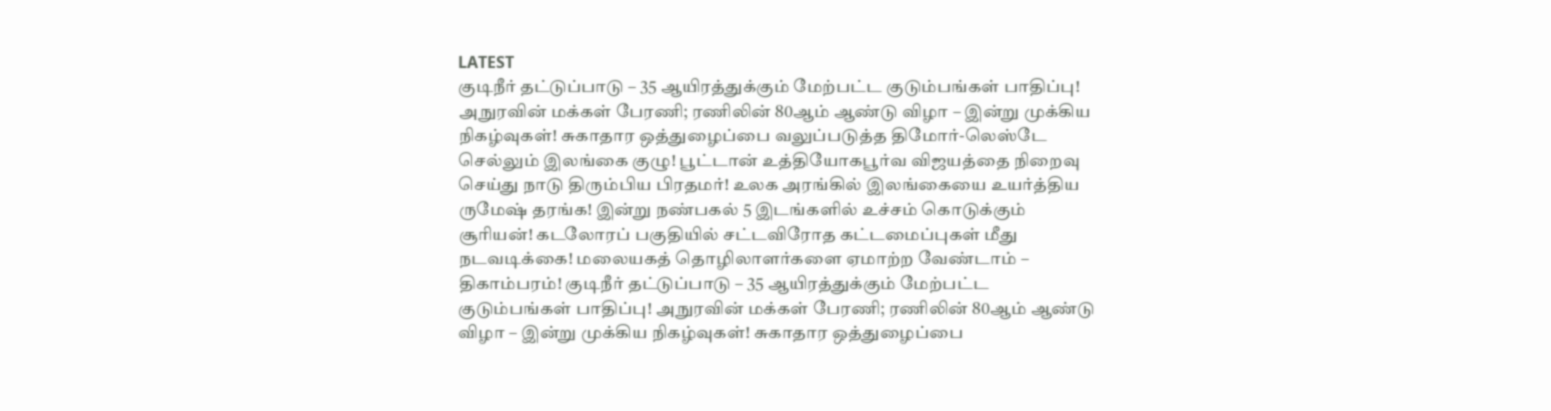LATEST
குடிநீர் தட்டுப்பாடு – 35 ஆயிரத்துக்கும் மேற்பட்ட குடும்பங்கள் பாதிப்பு! அநுரவின் மக்கள் பேரணி; ரணிலின் 80ஆம் ஆண்டு விழா – இன்று முக்கிய நிகழ்வுகள்! சுகாதார ஒத்துழைப்பை வலுப்படுத்த திமோர்-லெஸ்டே செல்லும் இலங்கை குழு! பூட்டான் உத்தியோகபூர்வ விஜயத்தை நிறைவு செய்து நாடு திரும்பிய பிரதமர்! உலக அரங்கில் இலங்கையை உயர்த்திய ருமேஷ் தரங்க! இன்று நண்பகல் 5 இடங்களில் உச்சம் கொடுக்கும் சூரியன்! கடலோரப் பகுதியில் சட்டவிரோத கட்டமைப்புகள் மீது நடவடிக்கை! மலையகத் தொழிலாளர்களை ஏமாற்ற வேண்டாம் – திகாம்பரம்! குடிநீர் தட்டுப்பாடு – 35 ஆயிரத்துக்கும் மேற்பட்ட குடும்பங்கள் பாதிப்பு! அநுரவின் மக்கள் பேரணி; ரணிலின் 80ஆம் ஆண்டு விழா – இன்று முக்கிய நிகழ்வுகள்! சுகாதார ஒத்துழைப்பை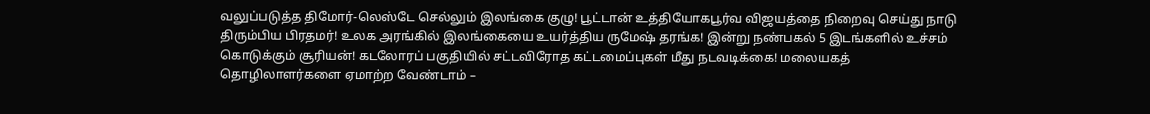வலுப்படுத்த திமோர்-லெஸ்டே செல்லும் இலங்கை குழு! பூட்டான் உத்தியோகபூர்வ விஜயத்தை நிறைவு செய்து நாடு திரும்பிய பிரதமர்! உலக அரங்கில் இலங்கையை உயர்த்திய ருமேஷ் தரங்க! இன்று நண்பகல் 5 இடங்களில் உச்சம் கொடுக்கும் சூரியன்! கடலோரப் பகுதியில் சட்டவிரோத கட்டமைப்புகள் மீது நடவடிக்கை! மலையகத் தொழிலாளர்களை ஏமாற்ற வேண்டாம் –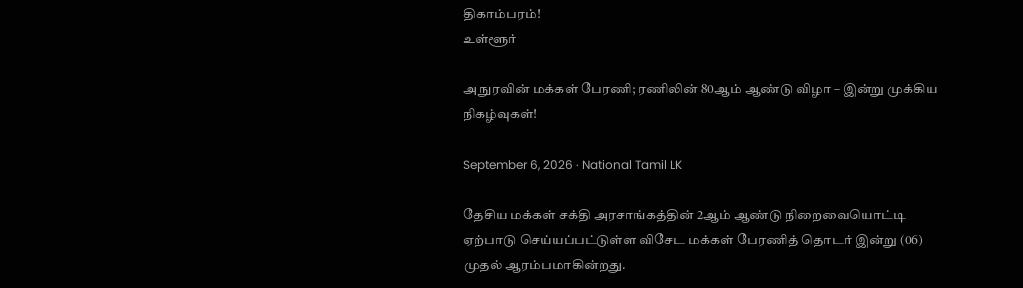திகாம்பரம்!
உள்ளூர்

அநுரவின் மக்கள் பேரணி; ரணிலின் 80ஆம் ஆண்டு விழா – இன்று முக்கிய நிகழ்வுகள்!

September 6, 2026 · National Tamil LK

தேசிய மக்கள் சக்தி அரசாங்கத்தின் 2ஆம் ஆண்டு நிறைவையொட்டி ஏற்பாடு செய்யப்பட்டுள்ள விசேட மக்கள் பேரணித் தொடர் இன்று (06) முதல் ஆரம்பமாகின்றது.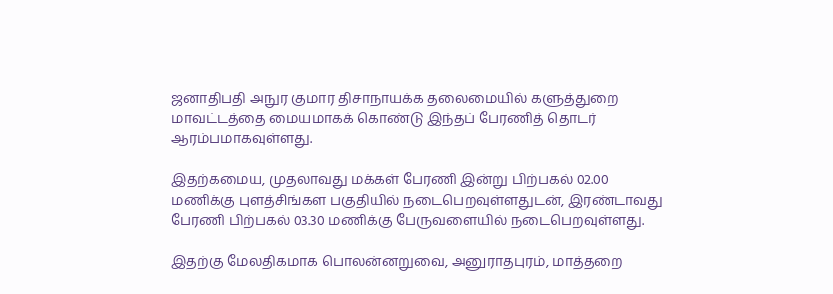ஜனாதிபதி அநுர குமார திசாநாயக்க தலைமையில் களுத்துறை மாவட்டத்தை மையமாகக் கொண்டு இந்தப் பேரணித் தொடர் ஆரம்பமாகவுள்ளது.

இதற்கமைய, முதலாவது மக்கள் பேரணி இன்று பிற்பகல் 02.00 மணிக்கு புளத்சிங்கள பகுதியில் நடைபெறவுள்ளதுடன், இரண்டாவது பேரணி பிற்பகல் 03.30 மணிக்கு பேருவளையில் நடைபெறவுள்ளது.

இதற்கு மேலதிகமாக பொலன்னறுவை, அனுராதபுரம், மாத்தறை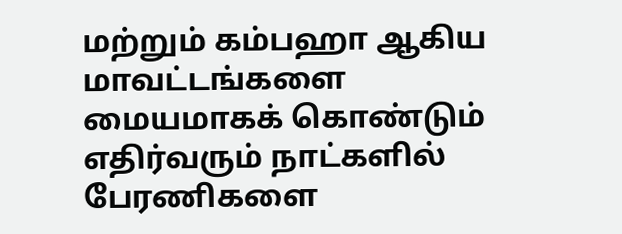மற்றும் கம்பஹா ஆகிய மாவட்டங்களை மையமாகக் கொண்டும் எதிர்வரும் நாட்களில் பேரணிகளை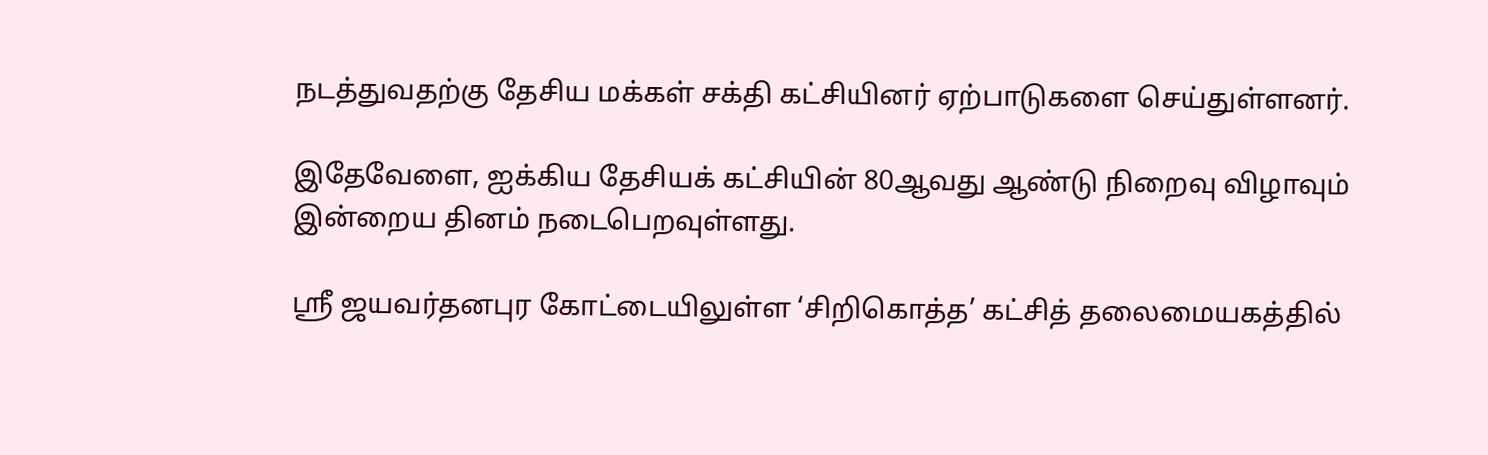நடத்துவதற்கு தேசிய மக்கள் சக்தி கட்சியினர் ஏற்பாடுகளை செய்துள்ளனர்.

இதேவேளை, ஐக்கிய தேசியக் கட்சியின் 80ஆவது ஆண்டு நிறைவு விழாவும் இன்றைய தினம் நடைபெறவுள்ளது.

ஸ்ரீ ஜயவர்தனபுர கோட்டையிலுள்ள ‘சிறிகொத்த’ கட்சித் தலைமையகத்தில்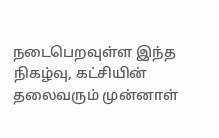நடைபெறவுள்ள இந்த நிகழ்வு, கட்சியின் தலைவரும் முன்னாள்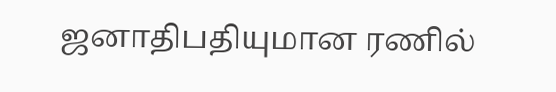ஜனாதிபதியுமான ரணில்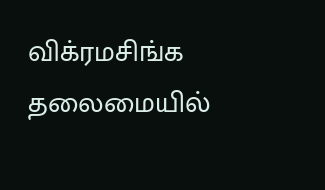விக்ரமசிங்க தலைமையில்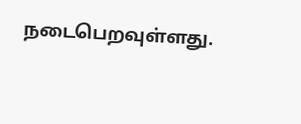நடைபெறவுள்ளது.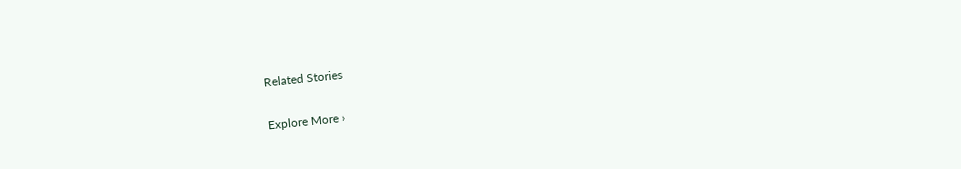Related Stories

Explore More ›